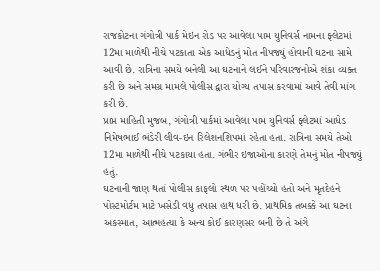રાજકોટના ગંગોત્રી પાર્ક મેઇન રોડ પર આવેલા પામ યુનિવર્સ નામના ફ્લેટમાં 12મા માળેથી નીચે પટકાતા એક આધેડનું મોત નીપજ્યું હોવાની ઘટના સામે આવી છે. રાત્રિના સમયે બનેલી આ ઘટનાને લઈને પરિવારજનોએ શંકા વ્યક્ત કરી છે અને સમગ્ર મામલે પોલીસ દ્વારા યોગ્ય તપાસ કરવામાં આવે તેવી માંગ કરી છે.
પ્રાપ્ત માહિતી મુજબ, ગંગોત્રી પાર્કમાં આવેલા પામ યુનિવર્સ ફ્લેટમાં આધેડ નિમેષભાઈ ભંડેરી લીવ-ઇન રિલેશનશિપમાં રહેતા હતા. રાત્રિના સમયે તેઓ 12મા માળેથી નીચે પટકાયા હતા. ગંભીર ઇજાઓના કારણે તેમનું મોત નીપજ્યું હતું.
ઘટનાની જાણ થતાં પોલીસ કાફલો સ્થળ પર પહોંચ્યો હતો અને મૃતદેહને પોસ્ટમોર્ટમ માટે ખસેડી વધુ તપાસ હાથ ધરી છે. પ્રાથમિક તબક્કે આ ઘટના અકસ્માત, આત્મહત્યા કે અન્ય કોઈ કારણસર બની છે તે અંગે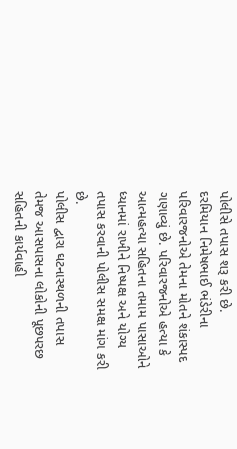પોલીસે તપાસ શરૂ કરી છે.
દરમિયાન નિમેષભાઈ ભંડેરીના પરિવારજનોએ તેમના મોતને શંકાસ્પદ ગણાવ્યું છે. પરિવારજનોએ હત્યા કે આત્મહત્યા સહિતના તમામ પાસાઓને ધ્યાનમાં રાખીને નિષ્પક્ષ અને યોગ્ય તપાસ કરવાની પોલીસ સમક્ષ માંગ કરી છે.
પોલીસ દ્વારા ઘટનાસ્થળની તપાસ તેમજ આસપાસના લોકોની પૂછપરછ સહિતની કાર્યવાહી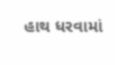હાથ ધરવામાં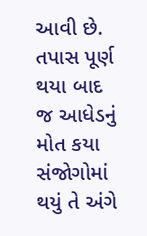આવી છે. તપાસ પૂર્ણ થયા બાદ જ આધેડનું મોત કયા સંજોગોમાં થયું તે અંગે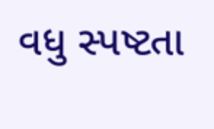વધુ સ્પષ્ટતા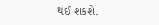થઈ શકશે.